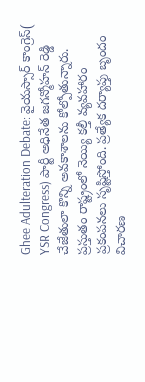Ghee Adulteration Debate: వైయస్సార్ కాంగ్రెస్( YSR Congress) పార్టీ అధినేత జగన్మోహన్ రెడ్డి చేజేతులా కొన్ని అవకాశాలను కోల్పోతున్నారు. ప్రస్తుతం రాష్ట్రంలో నెయ్యి కల్తీ వ్యవహారం ప్రకంపనలు సృష్టిస్తోంది. ప్రత్యేక దర్యాప్తు బృందం విచారణ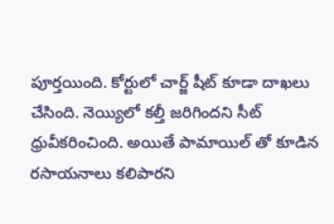పూర్తయింది. కోర్టులో చార్జ్ షీట్ కూడా దాఖలు చేసింది. నెయ్యిలో కల్తీ జరిగిందని సీట్ ధ్రువీకరించింది. అయితే పామాయిల్ తో కూడిన రసాయనాలు కలిపారని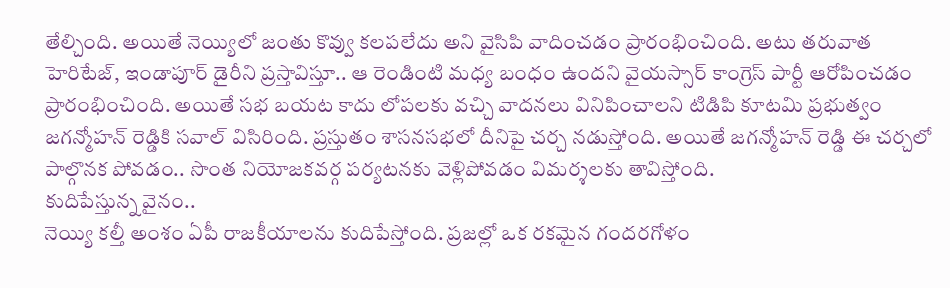తేల్చింది. అయితే నెయ్యిలో జంతు కొవ్వు కలపలేదు అని వైసిపి వాదించడం ప్రారంభించింది. అటు తరువాత హెరిటేజ్, ఇండాపూర్ డైరీని ప్రస్తావిస్తూ.. ఆ రెండింటి మధ్య బంధం ఉందని వైయస్సార్ కాంగ్రెస్ పార్టీ ఆరోపించడం ప్రారంభించింది. అయితే సభ బయట కాదు లోపలకు వచ్చి వాదనలు వినిపించాలని టిడిపి కూటమి ప్రభుత్వం జగన్మోహన్ రెడ్డికి సవాల్ విసిరింది. ప్రస్తుతం శాసనసభలో దీనిపై చర్చ నడుస్తోంది. అయితే జగన్మోహన్ రెడ్డి ఈ చర్చలో పాల్గొనక పోవడం.. సొంత నియోజకవర్గ పర్యటనకు వెళ్లిపోవడం విమర్శలకు తావిస్తోంది.
కుదిపేస్తున్న వైనం..
నెయ్యి కల్తీ అంశం ఏపీ రాజకీయాలను కుదిపేస్తోంది. ప్రజల్లో ఒక రకమైన గందరగోళం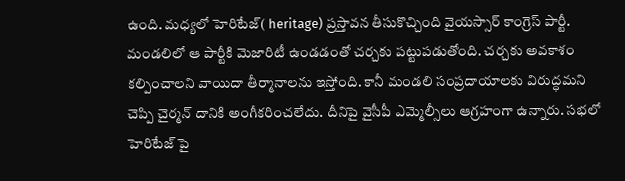ఉంది. మధ్యలో హెరిటేజ్( heritage) ప్రస్తావన తీసుకొచ్చింది వైయస్సార్ కాంగ్రెస్ పార్టీ. మండలిలో ఆ పార్టీకి మెజారిటీ ఉండడంతో చర్చకు పట్టుపడుతోంది. చర్చకు అవకాశం కల్పించాలని వాయిదా తీర్మానాలను ఇస్తోంది. కానీ మండలి సంప్రదాయాలకు విరుద్ధమని చెప్పి చైర్మన్ దానికి అంగీకరించలేదు. దీనిపై వైసీపీ ఎమ్మెల్సీలు ఆగ్రహంగా ఉన్నారు. సభలో హెరిటేజ్ పై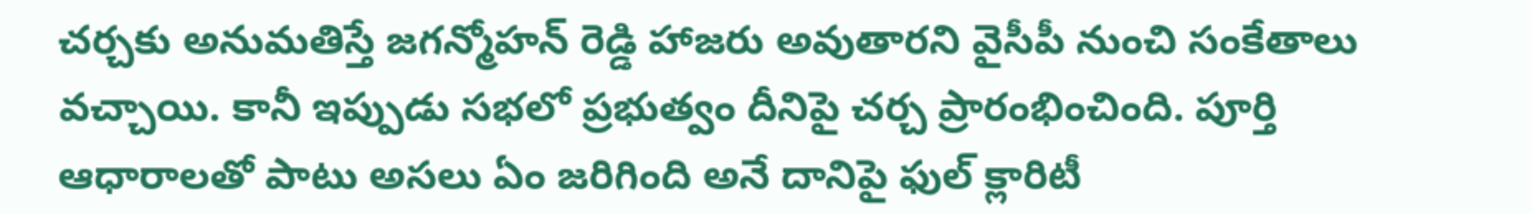చర్చకు అనుమతిస్తే జగన్మోహన్ రెడ్డి హాజరు అవుతారని వైసీపీ నుంచి సంకేతాలు వచ్చాయి. కానీ ఇప్పుడు సభలో ప్రభుత్వం దీనిపై చర్చ ప్రారంభించింది. పూర్తి ఆధారాలతో పాటు అసలు ఏం జరిగింది అనే దానిపై ఫుల్ క్లారిటీ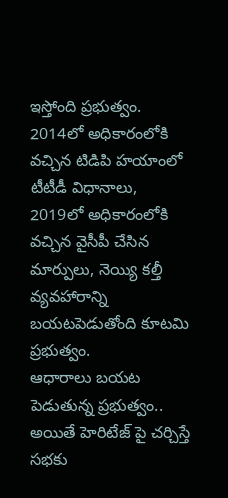ఇస్తోంది ప్రభుత్వం. 2014లో అధికారంలోకి వచ్చిన టిడిపి హయాంలో టీటీడీ విధానాలు, 2019లో అధికారంలోకి వచ్చిన వైసీపీ చేసిన మార్పులు, నెయ్యి కల్తీ వ్యవహారాన్ని బయటపెడుతోంది కూటమి ప్రభుత్వం.
ఆధారాలు బయట పెడుతున్న ప్రభుత్వం..
అయితే హెరిటేజ్ పై చర్చిస్తే సభకు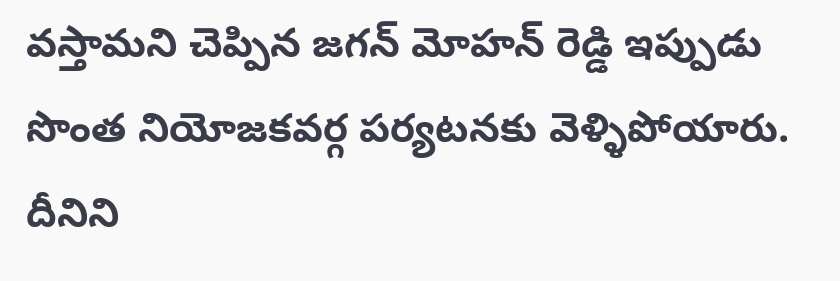వస్తామని చెప్పిన జగన్ మోహన్ రెడ్డి ఇప్పుడు సొంత నియోజకవర్గ పర్యటనకు వెళ్ళిపోయారు. దీనిని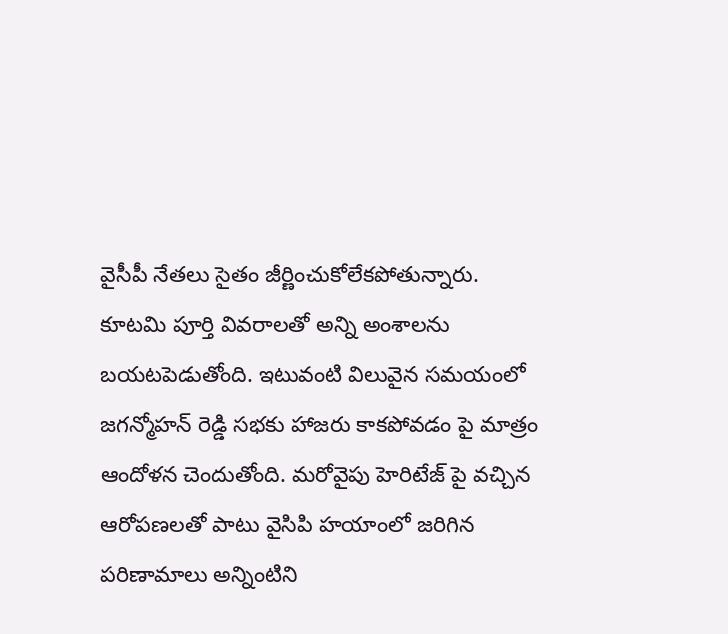వైసీపీ నేతలు సైతం జీర్ణించుకోలేకపోతున్నారు. కూటమి పూర్తి వివరాలతో అన్ని అంశాలను బయటపెడుతోంది. ఇటువంటి విలువైన సమయంలో జగన్మోహన్ రెడ్డి సభకు హాజరు కాకపోవడం పై మాత్రం ఆందోళన చెందుతోంది. మరోవైపు హెరిటేజ్ పై వచ్చిన ఆరోపణలతో పాటు వైసిపి హయాంలో జరిగిన పరిణామాలు అన్నింటిని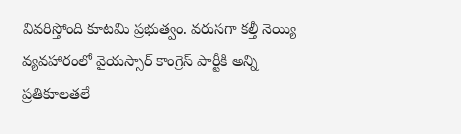వివరిస్తోంది కూటమి ప్రభుత్వం. వరుసగా కల్తీ నెయ్యి వ్యవహారంలో వైయస్సార్ కాంగ్రెస్ పార్టీకి అన్ని ప్రతికూలతలే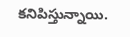కనిపిస్తున్నాయి.